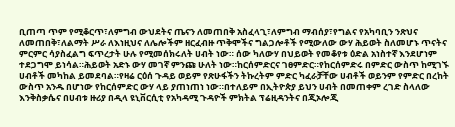ቢጠጣ ጥም የሚቆርጥ፣ለምግብ ውህደትና ጤናን ለመጠበቅ አስፈላጊ፣ለምግብ ማብሰያ፣የግልና የአካባቢን ንጽህና ለመጠበቅ፣ለልማት ሥራ ለእነዚህና ለሌሎችም ዘርፈብዙ ጥቅሞችና ግልጋሎቶች የሚውለው ውሃ ሕይወት ስለመሆኑ ጥናትና ምርምር ሳያስፈልግ ፍጥረታት ሁሉ የሚመሰክሩለት ሀብት ነው። ሰው ካለውሃ በህይወት የመቆየቱ ዕድል አነስተኛ እንደሆነም ተደጋግሞ ይነሳል።ሕይወት አድኑ ውሃ መገኛ ምንጩ ሁለት ነው።ከርሰምድርና ገፀምድር።የከርሰምድሩ በምድር ውስጥ ከሚገኙ ሀብቶች መካከል ይመደባል።የዛሬ ርዕሰ ጉዳይ ወይም የጽሁፋችን ትኩረትም ምድር ካፈራቻቸው ሀብቶች ወይንም የምድር በረከት ውስጥ አንዱ በሆነው የከርሰምድር ውሃ ላይ ያጠነጠነ ነው።በተለይም በኢትዮጵያ ይህን ሀብት በመጠቀም ረገድ ስላለው እንቅስቃሴና በሀብቱ ዙሪያ በዲላ ዩኒቨርሲቲ የአካዳሚ ጉዳዮች ምክትል ፕሬዚዳንትና በጂኦሎጂ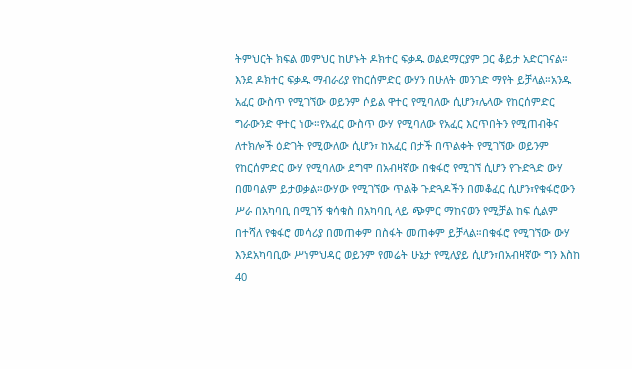ትምህርት ክፍል መምህር ከሆኑት ዶክተር ፍቃዱ ወልደማርያም ጋር ቆይታ አድርገናል።
እንደ ዶክተር ፍቃዱ ማብራሪያ የከርሰምድር ውሃን በሁለት መንገድ ማየት ይቻላል።አንዱ አፈር ውስጥ የሚገኘው ወይንም ሶይል ዋተር የሚባለው ሲሆን፣ሌላው የከርሰምድር ግራውንድ ዋተር ነው።የአፈር ውስጥ ውሃ የሚባለው የአፈር እርጥበትን የሚጠብቅና ለተክሎች ዕድገት የሚውለው ሲሆን፣ ከአፈር በታች በጥልቀት የሚገኘው ወይንም የከርሰምድር ውሃ የሚባለው ደግሞ በአብዛኛው በቁፋሮ የሚገኘ ሲሆን የጉድጓድ ውሃ በመባልም ይታወቃል።ውሃው የሚገኘው ጥልቅ ጉድጓዶችን በመቆፈር ሲሆን፣የቁፋሮውን ሥራ በአካባቢ በሚገኝ ቁሳቁስ በአካባቢ ላይ ጭምር ማከናወን የሚቻል ከፍ ሲልም በተሻለ የቁፋሮ መሳሪያ በመጠቀም በስፋት መጠቀም ይቻላል።በቁፋሮ የሚገኘው ውሃ እንደአካባቢው ሥነምህዳር ወይንም የመሬት ሁኔታ የሚለያይ ሲሆን፣በአብዛኛው ግን እስከ 40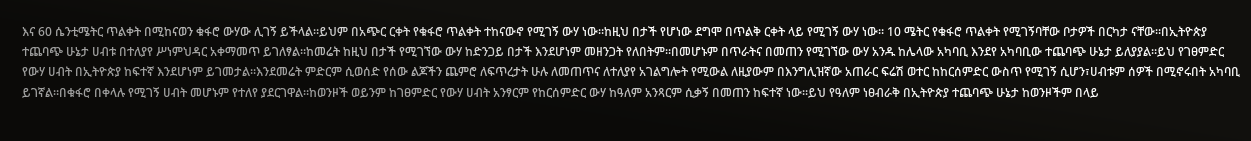እና 60 ሴንቲሜትር ጥልቀት በሚከናወን ቁፋሮ ውሃው ሊገኝ ይችላል።ይህም በአጭር ርቀት የቁፋሮ ጥልቀት ተከናውኖ የሚገኝ ውሃ ነው።ከዚህ በታች የሆነው ደግሞ በጥልቅ ርቀት ላይ የሚገኝ ውሃ ነው። 10 ሜትር የቁፋሮ ጥልቀት የሚገኝባቸው ቦታዎች በርካታ ናቸው።በኢትዮጵያ ተጨባጭ ሁኔታ ሀብቱ በተለያየ ሥነምህዳር አቀማመጥ ይገለፃል።ከመሬት ከዚህ በታች የሚገኘው ውሃ ከድንጋይ በታች እንደሆነም መዘንጋት የለበትም።በመሆኑም በጥራትና በመጠን የሚገኘው ውሃ አንዱ ከሌላው አካባቢ እንደየ አካባቢው ተጨባጭ ሁኔታ ይለያያል።ይህ የገፀምድር የውሃ ሀብት በኢትዮጵያ ከፍተኛ እንደሆነም ይገመታል።እንደመሬት ምድርም ሲወሰድ የሰው ልጆችን ጨምሮ ለፍጥረታት ሁሉ ለመጠጥና ለተለያየ አገልግሎት የሚውል ለዚያውም በእንግሊዝኛው አጠራር ፍሬሽ ወተር ከከርሰምድር ውስጥ የሚገኝ ሲሆን፣ሀብቱም ሰዎች በሚኖሩበት አካባቢ ይገኛል።በቁፋሮ በቀላሉ የሚገኝ ሀብት መሆኑም የተለየ ያደርገዋል።ከወንዞች ወይንም ከገፀምድር የውሃ ሀብት አንፃርም የከርሰምድር ውሃ ከዓለም አንጻርም ሲቃኝ በመጠን ከፍተኛ ነው።ይህ የዓለም ነፀብራቅ በኢትዮጵያ ተጨባጭ ሁኔታ ከወንዞችም በላይ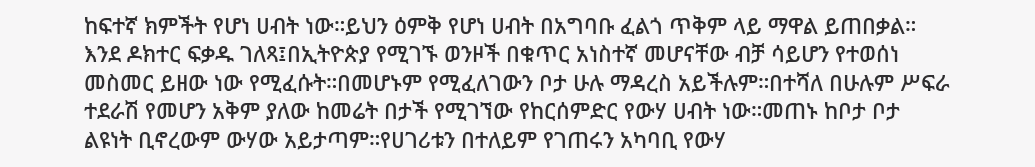ከፍተኛ ክምችት የሆነ ሀብት ነው።ይህን ዕምቅ የሆነ ሀብት በአግባቡ ፈልጎ ጥቅም ላይ ማዋል ይጠበቃል።
እንደ ዶክተር ፍቃዱ ገለጻ፤በኢትዮጵያ የሚገኙ ወንዞች በቁጥር አነስተኛ መሆናቸው ብቻ ሳይሆን የተወሰነ መስመር ይዘው ነው የሚፈሱት።በመሆኑም የሚፈለገውን ቦታ ሁሉ ማዳረስ አይችሉም።በተሻለ በሁሉም ሥፍራ ተደራሽ የመሆን አቅም ያለው ከመሬት በታች የሚገኘው የከርሰምድር የውሃ ሀብት ነው።መጠኑ ከቦታ ቦታ ልዩነት ቢኖረውም ውሃው አይታጣም።የሀገሪቱን በተለይም የገጠሩን አካባቢ የውሃ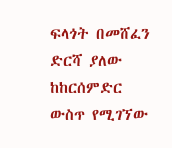ፍላጎት በመሸፈን ድርሻ ያለው ከከርሰምድር ውስጥ የሚገኘው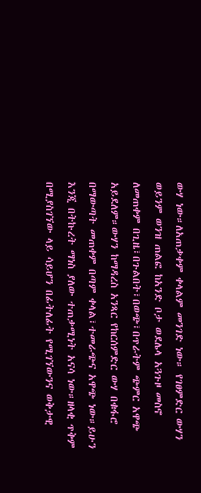ውሃ ነው።ለአጠቃቀም ቀላልም መንገድ ነው። የገፀምድር ውሃን ወይንም ወንዝ ጠልፎ ከአንድ ቦታ ወደሌላ አጓጉዞ መስኖ ለመጠቀም በጊዜ፣በጉልበት፣በወጭ፣በጥራትም ጭምር አዋጭ አይደለም።ውሃን ከማዳረስ አንጻር የከርሰምድር ውሃ በቁፋሮ በማውጣት መጠቀም በጣም ቀላል፣ተመራጭና አዋጭ ነው።ይሁን እንጂ በትኩረት ማነስ ያለው ተጠቃሚነት አናሳ ነው።ዘላቂ ጥቅም በሚያስገኘው ላይ ሳይሆን በፊትለፊት የሚገኘውንና ወቅታዊ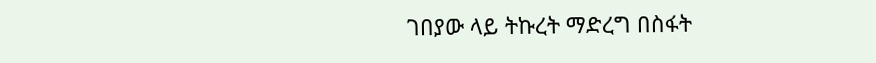ገበያው ላይ ትኩረት ማድረግ በስፋት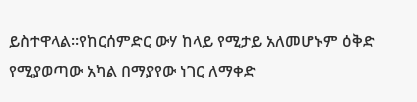ይስተዋላል።የከርሰምድር ውሃ ከላይ የሚታይ አለመሆኑም ዕቅድ የሚያወጣው አካል በማያየው ነገር ለማቀድ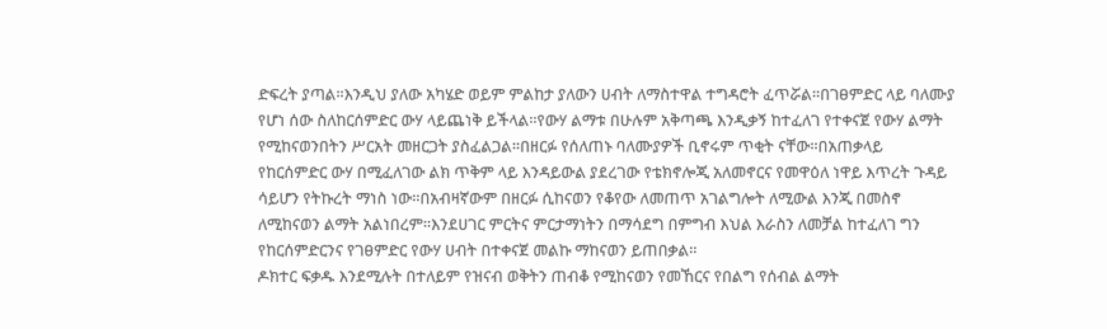ድፍረት ያጣል።እንዲህ ያለው አካሄድ ወይም ምልከታ ያለውን ሀብት ለማስተዋል ተግዳሮት ፈጥሯል።በገፀምድር ላይ ባለሙያ የሆነ ሰው ስለከርሰምድር ውሃ ላይጨነቅ ይችላል።የውሃ ልማቱ በሁሉም አቅጣጫ እንዲቃኝ ከተፈለገ የተቀናጀ የውሃ ልማት የሚከናወንበትን ሥርአት መዘርጋት ያስፈልጋል።በዘርፉ የሰለጠኑ ባለሙያዎች ቢኖሩም ጥቂት ናቸው።በአጠቃላይ የከርሰምድር ውሃ በሚፈለገው ልክ ጥቅም ላይ እንዳይውል ያደረገው የቴክኖሎጂ አለመኖርና የመዋዕለ ነዋይ እጥረት ጉዳይ ሳይሆን የትኩረት ማነስ ነው።በአብዛኛውም በዘርፉ ሲከናወን የቆየው ለመጠጥ አገልግሎት ለሚውል እንጂ በመስኖ ለሚከናወን ልማት አልነበረም።እንደሀገር ምርትና ምርታማነትን በማሳደግ በምግብ እህል እራስን ለመቻል ከተፈለገ ግን የከርሰምድርንና የገፀምድር የውሃ ሀብት በተቀናጀ መልኩ ማከናወን ይጠበቃል።
ዶክተር ፍቃዱ እንደሚሉት በተለይም የዝናብ ወቅትን ጠብቆ የሚከናወን የመኸርና የበልግ የሰብል ልማት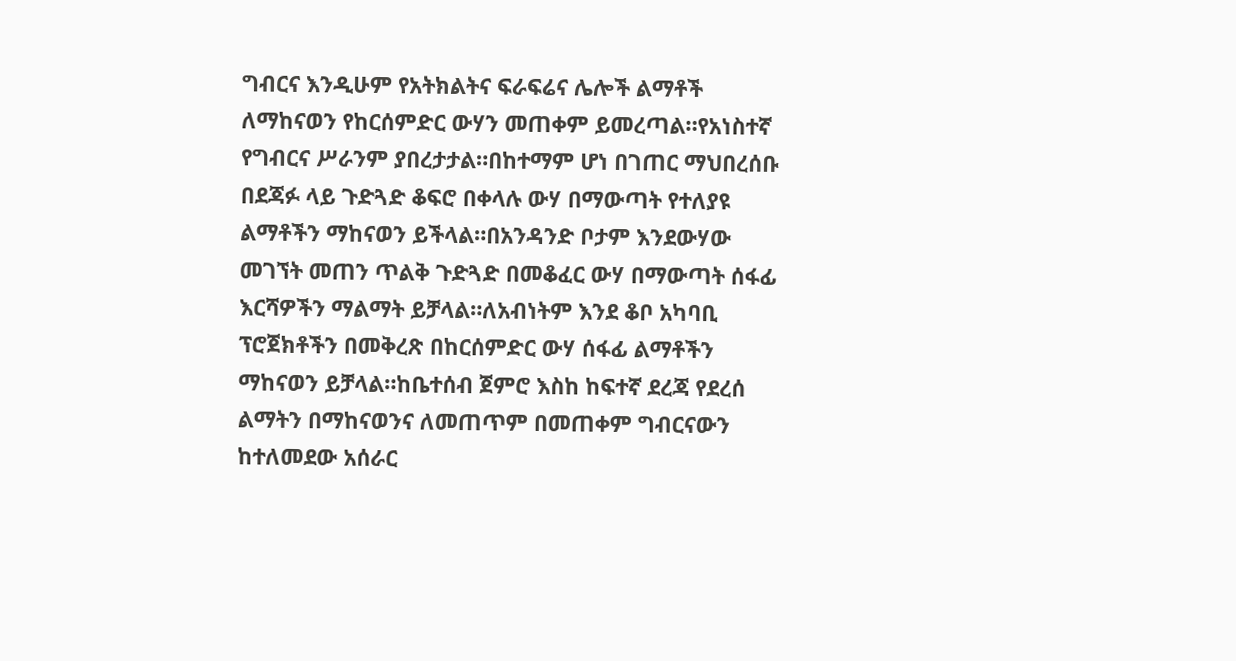ግብርና እንዲሁም የአትክልትና ፍራፍሬና ሌሎች ልማቶች ለማከናወን የከርሰምድር ውሃን መጠቀም ይመረጣል።የአነስተኛ የግብርና ሥራንም ያበረታታል።በከተማም ሆነ በገጠር ማህበረሰቡ በደጃፉ ላይ ጉድጓድ ቆፍሮ በቀላሉ ውሃ በማውጣት የተለያዩ ልማቶችን ማከናወን ይችላል።በአንዳንድ ቦታም እንደውሃው መገኘት መጠን ጥልቅ ጉድጓድ በመቆፈር ውሃ በማውጣት ሰፋፊ እርሻዎችን ማልማት ይቻላል።ለአብነትም እንደ ቆቦ አካባቢ ፕሮጀክቶችን በመቅረጽ በከርሰምድር ውሃ ሰፋፊ ልማቶችን ማከናወን ይቻላል።ከቤተሰብ ጀምሮ እስከ ከፍተኛ ደረጃ የደረሰ ልማትን በማከናወንና ለመጠጥም በመጠቀም ግብርናውን ከተለመደው አሰራር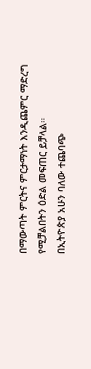በማውጣት ምርትና ምርታማነት እንዲጨምር ማድረግ የሚቻልበትን ዕድል መፍጠር ይቻላል።
በኢትዮጵያ አሁን ባለው ተጨባጭ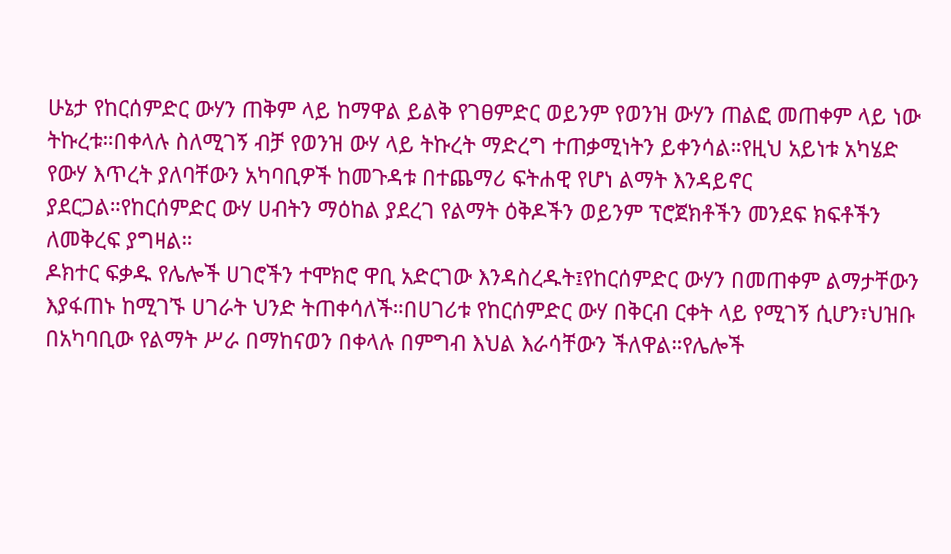ሁኔታ የከርሰምድር ውሃን ጠቅም ላይ ከማዋል ይልቅ የገፀምድር ወይንም የወንዝ ውሃን ጠልፎ መጠቀም ላይ ነው ትኩረቱ።በቀላሉ ስለሚገኝ ብቻ የወንዝ ውሃ ላይ ትኩረት ማድረግ ተጠቃሚነትን ይቀንሳል።የዚህ አይነቱ አካሄድ የውሃ እጥረት ያለባቸውን አካባቢዎች ከመጉዳቱ በተጨማሪ ፍትሐዊ የሆነ ልማት እንዳይኖር ያደርጋል።የከርሰምድር ውሃ ሀብትን ማዕከል ያደረገ የልማት ዕቅዶችን ወይንም ፕሮጀክቶችን መንደፍ ክፍቶችን ለመቅረፍ ያግዛል።
ዶክተር ፍቃዱ የሌሎች ሀገሮችን ተሞክሮ ዋቢ አድርገው እንዳስረዱት፤የከርሰምድር ውሃን በመጠቀም ልማታቸውን እያፋጠኑ ከሚገኙ ሀገራት ህንድ ትጠቀሳለች።በሀገሪቱ የከርሰምድር ውሃ በቅርብ ርቀት ላይ የሚገኝ ሲሆን፣ህዝቡ በአካባቢው የልማት ሥራ በማከናወን በቀላሉ በምግብ እህል እራሳቸውን ችለዋል።የሌሎች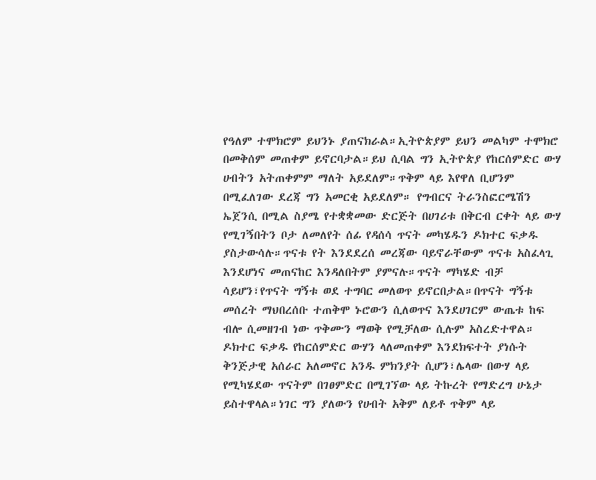የዓለም ተሞክሮም ይህንኑ ያጠናክራል።ኢትዮጵያም ይህን መልካም ተሞክሮ በመቅሰም መጠቀም ይኖርባታል።ይህ ሲባል ግን ኢትዮጵያ የከርሰምድር ውሃ ሀብትን አትጠቀምም ማለት አይደለም።ጥቅም ላይ እየዋለ ቢሆንም በሚፈለገው ደረጃ ግን አመርቂ አይደለም። የግብርና ትራንስፎርሜሽን ኤጀንሲ በሚል ስያሜ የተቋቋመው ድርጅት በሀገሪቱ በቅርብ ርቀት ላይ ውሃ የሚገኝበትን ቦታ ለመለየት ሰፊ የዳሰሳ ጥናት መካሄዱን ዶክተር ፍቃዱ ያስታውሳሉ።ጥናቱ የት እንደደረሰ መረጃው ባይኖራቸውም ጥናቱ አስፈላጊ እንደሆነና መጠናከር እንዳለበትም ያምናሉ።ጥናት ማካሄድ ብቻ ሳይሆን፣የጥናት ግኝቱ ወደ ተግባር መለወጥ ይኖርበታል።በጥናት ግኝቱ መሰረት ማህበረሰቡ ተጠቅሞ ኑሮውን ሲለወጥና እንደሀገርም ውጤቱ ከፍ ብሎ ሲመዘገብ ነው ጥቅሙን ማወቅ የሚቻለው ሲሉም አስረድተዋል።
ዶክተር ፍቃዱ የከርሰምድር ውሃን ላለመጠቀም እንደክፍተት ያነሱት ቅንጅታዊ አሰራር አለመኖር አንዱ ምክንያት ሲሆን፣ሌላው በውሃ ላይ የሚካሄደው ጥናትም በገፀምድር በሚገኘው ላይ ትኩረት የማድረግ ሁኔታ ይስተዋላል።ነገር ግን ያለውን የሀብት አቅም ለይቶ ጥቅም ላይ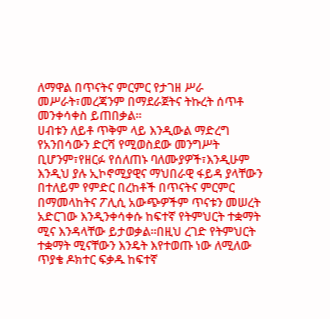ለማዋል በጥናትና ምርምር የታገዘ ሥራ መሥራት፣መረጃንም በማደራጀትና ትኩረት ሰጥቶ መንቀሳቀስ ይጠበቃል።
ሀብቱን ለይቶ ጥቅም ላይ እንዲውል ማድረግ የአንበሳውን ድርሻ የሚወስደው መንግሥት ቢሆንም፣የዘርፉ የሰለጠኑ ባለሙያዎች፣እንዲሁም እንዲህ ያሉ ኢኮኖሚያዊና ማህበራዊ ፋይዳ ያላቸውን በተለይም የምድር በረከቶች በጥናትና ምርምር በማመላከትና ፖሊሲ አውጭዎችም ጥናቱን መሠረት አድርገው እንዲንቀሳቀሱ ከፍተኛ የትምህርት ተቋማት ሚና እንዳላቸው ይታወቃል።በዚህ ረገድ የትምህርት ተቋማት ሚናቸውን እንዴት እየተወጡ ነው ለሚለው ጥያቄ ዶክተር ፍቃዱ ከፍተኛ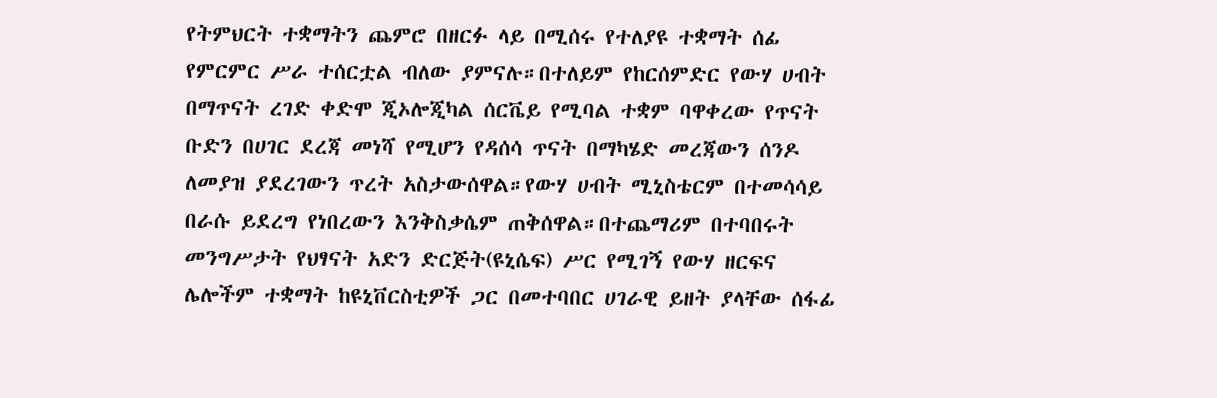የትምህርት ተቋማትን ጨምሮ በዘርፉ ላይ በሚሰሩ የተለያዩ ተቋማት ሰፊ የምርምር ሥራ ተሰርቷል ብለው ያምናሉ።በተለይም የከርሰምድር የውሃ ሀብት በማጥናት ረገድ ቀድሞ ጂኦሎጂካል ሰርቬይ የሚባል ተቋም ባዋቀረው የጥናት ቡድን በሀገር ደረጃ መነሻ የሚሆን የዳሰሳ ጥናት በማካሄድ መረጃውን ሰንዶ ለመያዝ ያደረገውን ጥረት አስታውሰዋል።የውሃ ሀብት ሚኒስቴርም በተመሳሳይ በራሱ ይደረግ የነበረውን እንቅስቃሴም ጠቅሰዋል።በተጨማሪም በተባበሩት መንግሥታት የህፃናት አድን ድርጅት(ዩኒሴፍ) ሥር የሚገኝ የውሃ ዘርፍና ሌሎችም ተቋማት ከዩኒቨርስቲዎች ጋር በመተባበር ሀገራዊ ይዘት ያላቸው ሰፋፊ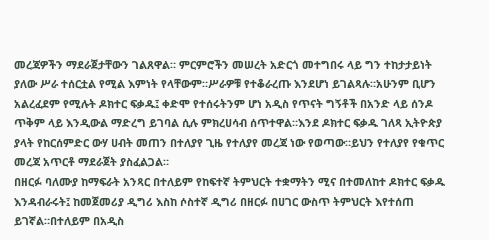መረጃዎችን ማደራጀታቸውን ገልጸዋል። ምርምሮችን መሠረት አድርጎ መተግበሩ ላይ ግን ተከታታይነት ያለው ሥራ ተሰርቷል የሚል እምነት የላቸውም።ሥራዎቹ የተቆራረጡ እንደሆነ ይገልጻሉ።አሁንም ቢሆን አልረፈደም የሚሉት ዶክተር ፍቃዱ፤ ቀድሞ የተሰሩትንም ሆነ አዲስ የጥናት ግኝቶች በአንድ ላይ ሰንዶ ጥቅም ላይ እንዲውል ማድረግ ይገባል ሲሉ ምክረሀሳብ ሰጥተዋል።እንደ ዶክተር ፍቃዱ ገለጻ ኢትዮጵያ ያላት የከርሰምድር ውሃ ሀብት መጠን በተለያየ ጊዜ የተለያየ መረጃ ነው የወጣው።ይህን የተለያየ የቁጥር መረጃ አጥርቶ ማደራጀት ያስፈልጋል።
በዘርፉ ባለሙያ ከማፍራት አንጻር በተለይም የከፍተኛ ትምህርት ተቋማትን ሚና በተመለከተ ዶክተር ፍቃዱ እንዳብራሩት፤ ከመጀመሪያ ዲግሪ እስከ ሶስተኛ ዲግሪ በዘርፉ በሀገር ውስጥ ትምህርት እየተሰጠ ይገኛል።በተለይም በአዲስ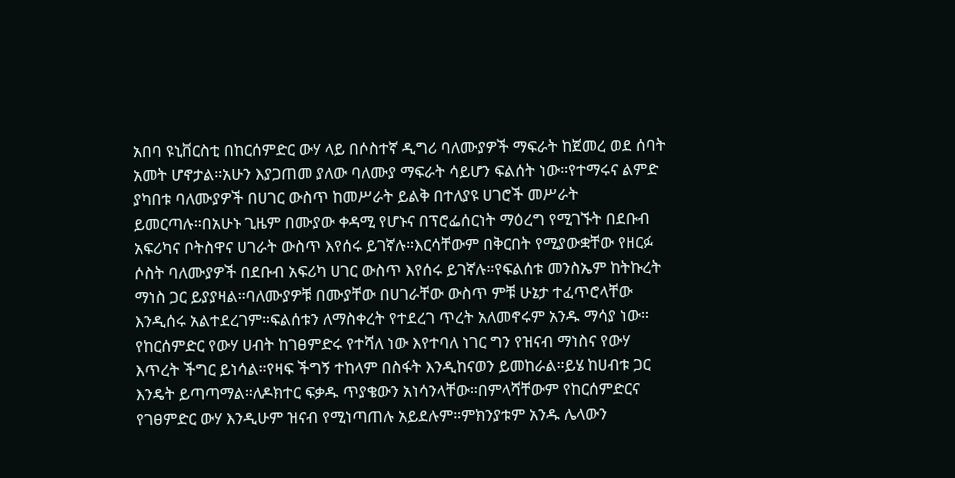አበባ ዩኒቨርስቲ በከርሰምድር ውሃ ላይ በሶስተኛ ዲግሪ ባለሙያዎች ማፍራት ከጀመረ ወደ ሰባት አመት ሆኖታል።አሁን እያጋጠመ ያለው ባለሙያ ማፍራት ሳይሆን ፍልሰት ነው።የተማሩና ልምድ ያካበቱ ባለሙያዎች በሀገር ውስጥ ከመሥራት ይልቅ በተለያዩ ሀገሮች መሥራት ይመርጣሉ።በአሁኑ ጊዜም በሙያው ቀዳሚ የሆኑና በፕሮፌሰርነት ማዕረግ የሚገኙት በደቡብ አፍሪካና ቦትስዋና ሀገራት ውስጥ እየሰሩ ይገኛሉ።እርሳቸውም በቅርበት የሚያውቋቸው የዘርፉ ሶስት ባለሙያዎች በደቡብ አፍሪካ ሀገር ውስጥ እየሰሩ ይገኛሉ።የፍልሰቱ መንስኤም ከትኩረት ማነስ ጋር ይያያዛል።ባለሙያዎቹ በሙያቸው በሀገራቸው ውስጥ ምቹ ሁኔታ ተፈጥሮላቸው እንዲሰሩ አልተደረገም።ፍልሰቱን ለማስቀረት የተደረገ ጥረት አለመኖሩም አንዱ ማሳያ ነው።
የከርሰምድር የውሃ ሀብት ከገፀምድሩ የተሻለ ነው እየተባለ ነገር ግን የዝናብ ማነስና የውሃ እጥረት ችግር ይነሳል።የዛፍ ችግኝ ተከላም በስፋት እንዲከናወን ይመከራል።ይሄ ከሀብቱ ጋር እንዴት ይጣጣማል።ለዶክተር ፍቃዱ ጥያቄውን አነሳንላቸው።በምላሻቸውም የከርሰምድርና የገፀምድር ውሃ እንዲሁም ዝናብ የሚነጣጠሉ አይደሉም።ምክንያቱም አንዱ ሌላውን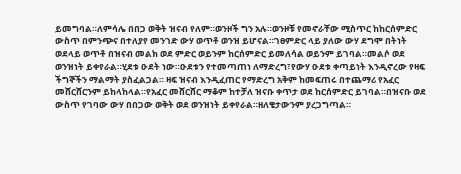ይመግባል።ለምሳሌ በበጋ ወቅት ዝናብ የለም።ወንዞች ግን አሉ።ወንዞቹ የመኖራቸው ሚስጥር ከከርሰምድር ውስጥ በምንጭና በተለያየ መንገድ ውሃ ወጥቶ ወንዝ ይሆናል።ገፀምድር ላይ ያለው ውሃ ደግሞ በትነት ወደላይ ወጥቶ በዝናብ መልክ ወደ ምድር ወይንም ከርሰምድር ይመለሳል ወይንም ይገባል።መልሶ ወደ ወንዝነት ይቀየራል።ሂደቱ ዑደት ነው።ዑደቱን የተመጣጠነ ለማድረግ፣የውሃ ዑደቱ ቀጣይነት እንዲኖረው የዛፍ ችግኞችን ማልማት ያስፈልጋል። ዛፍ ዝናብ እንዲፈጠር የማድረግ አቅም ከመፍጠሩ በተጨማሪ የአፈር መሸርሸርንም ይከላከላል።የአፈር መሸርሸር ማቆም ከተቻለ ዝናቡ ቀጥታ ወደ ከርሰምድር ይገባል።በዝናቡ ወደ ውስጥ የገባው ውሃ በበጋው ወቅት ወደ ወንዝነት ይቀየራል።ዘለቄታውንም ያረጋግጣል።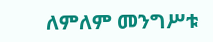ለምለም መንግሥቱ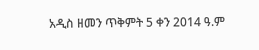አዲስ ዘመን ጥቅምት 5 ቀን 2014 ዓ.ም